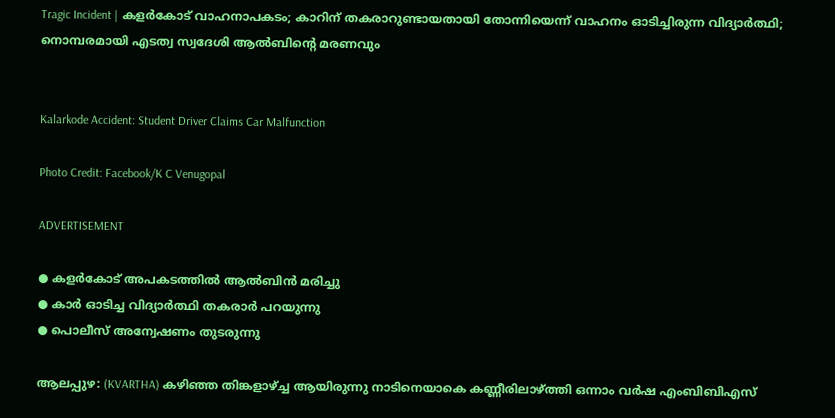Tragic Incident | കളര്‍കോട് വാഹനാപകടം; കാറിന് തകരാറുണ്ടായതായി തോന്നിയെന്ന് വാഹനം ഓടിച്ചിരുന്ന വിദ്യാര്‍ത്ഥി; നൊമ്പരമായി എടത്വ സ്വദേശി ആല്‍ബിന്റെ മരണവും


Kalarkode Accident: Student Driver Claims Car Malfunction

Photo Credit: Facebook/K C Venugopal

ADVERTISEMENT

● കളർകോട് അപകടത്തിൽ ആൽബിൻ മരിച്ചു
● കാർ ഓടിച്ച വിദ്യാർത്ഥി തകരാർ പറയുന്നു
● പൊലീസ് അന്വേഷണം തുടരുന്നു

ആലപ്പുഴ: (KVARTHA) കഴിഞ്ഞ തിങ്കളാഴ്ച്ച ആയിരുന്നു നാടിനെയാകെ കണ്ണീരിലാഴ്ത്തി ഒന്നാം വര്‍ഷ എംബിബിഎസ്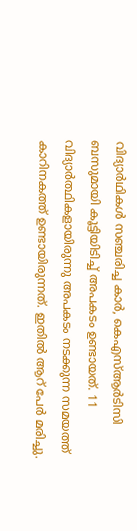വിദ്യാര്‍ഥികള്‍ സഞ്ചരിച്ച കാര്‍, കെഎസ്ആര്‍ടിസി ബസുമായി കൂട്ടിയിടിച്ച് അപകടം ഉണ്ടായത്. 11 വിദ്യാര്‍ത്ഥികളായിരുന്നു അപകടം നടക്കുന്ന സമയത്ത് കാറിനകത്ത് ഉണ്ടായിരുന്നത്. ഇതില്‍ ആറ് പേര്‍ മരിച്ചു.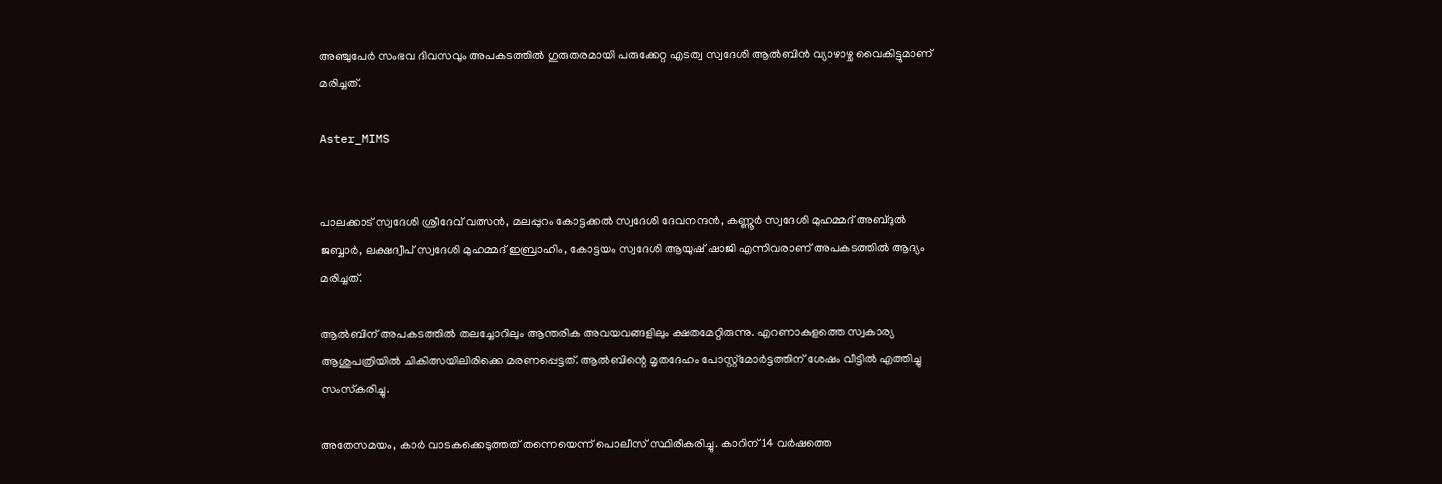അഞ്ചുപേര്‍ സംഭവ ദിവസവും അപകടത്തില്‍ ഗുരുതരമായി പരുക്കേറ്റ എടത്വ സ്വദേശി ആല്‍ബിന്‍ വ്യാഴാഴ്ച വൈകിട്ടുമാണ് മരിച്ചത്.

Aster_MIMS


പാലക്കാട് സ്വദേശി ശ്രീദേവ് വത്സന്‍, മലപ്പുറം കോട്ടക്കല്‍ സ്വദേശി ദേവനന്ദന്‍, കണ്ണൂര്‍ സ്വദേശി മുഹമ്മദ് അബ്ദുല്‍ ജബ്ബാര്‍, ലക്ഷദ്വീപ് സ്വദേശി മുഹമ്മദ് ഇബ്രാഹിം, കോട്ടയം സ്വദേശി ആയുഷ് ഷാജി എന്നിവരാണ് അപകടത്തില്‍ ആദ്യം മരിച്ചത്.

ആല്‍ബിന് അപകടത്തില്‍ തലച്ചോറിലും ആന്തരിക അവയവങ്ങളിലും ക്ഷതമേറ്റിരുന്നു. എറണാകുളത്തെ സ്വകാര്യ ആശുപത്രിയില്‍ ചികിത്സയിലിരിക്കെ മരണപ്പെട്ടത്. ആല്‍ബിന്റെ മൃതദേഹം പോസ്റ്റ്മോര്‍ട്ടത്തിന് ശേഷം വീട്ടില്‍ എത്തിച്ചു സംസ്‌കരിച്ചു.

അതേസമയം, കാര്‍ വാടകക്കെടുത്തത് തന്നെയെന്ന് പൊലീസ് സ്ഥിരീകരിച്ചു. കാറിന് 14 വര്‍ഷത്തെ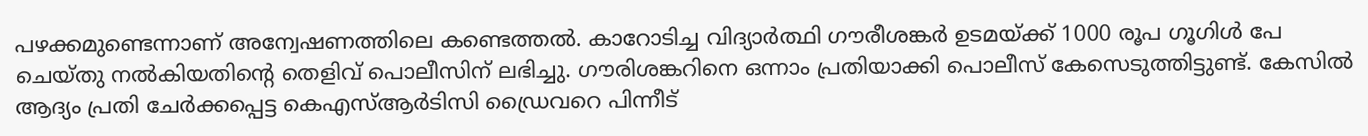പഴക്കമുണ്ടെന്നാണ് അന്വേഷണത്തിലെ കണ്ടെത്തല്‍. കാറോടിച്ച വിദ്യാര്‍ത്ഥി ഗൗരീശങ്കര്‍ ഉടമയ്ക്ക് 1000 രൂപ ഗൂഗിള്‍ പേ ചെയ്തു നല്‍കിയതിന്റെ തെളിവ് പൊലീസിന് ലഭിച്ചു. ഗൗരിശങ്കറിനെ ഒന്നാം പ്രതിയാക്കി പൊലീസ് കേസെടുത്തിട്ടുണ്ട്. കേസില്‍ ആദ്യം പ്രതി ചേര്‍ക്കപ്പെട്ട കെഎസ്ആര്‍ടിസി ഡ്രൈവറെ പിന്നീട്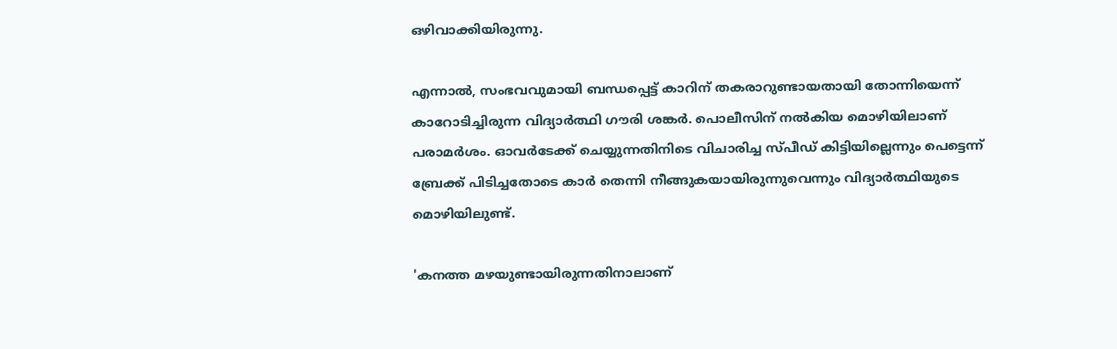ഒഴിവാക്കിയിരുന്നു.

എന്നാല്‍, സംഭവവുമായി ബന്ധപ്പെട്ട് കാറിന് തകരാറുണ്ടായതായി തോന്നിയെന്ന് കാറോടിച്ചിരുന്ന വിദ്യാര്‍ത്ഥി ഗൗരി ശങ്കര്‍. പൊലീസിന് നല്‍കിയ മൊഴിയിലാണ് പരാമര്‍ശം. ഓവര്‍ടേക്ക് ചെയ്യുന്നതിനിടെ വിചാരിച്ച സ്പീഡ് കിട്ടിയില്ലെന്നും പെട്ടെന്ന് ബ്രേക്ക് പിടിച്ചതോടെ കാര്‍ തെന്നി നീങ്ങുകയായിരുന്നുവെന്നും വിദ്യാര്‍ത്ഥിയുടെ മൊഴിയിലുണ്ട്.

'കനത്ത മഴയുണ്ടായിരുന്നതിനാലാണ്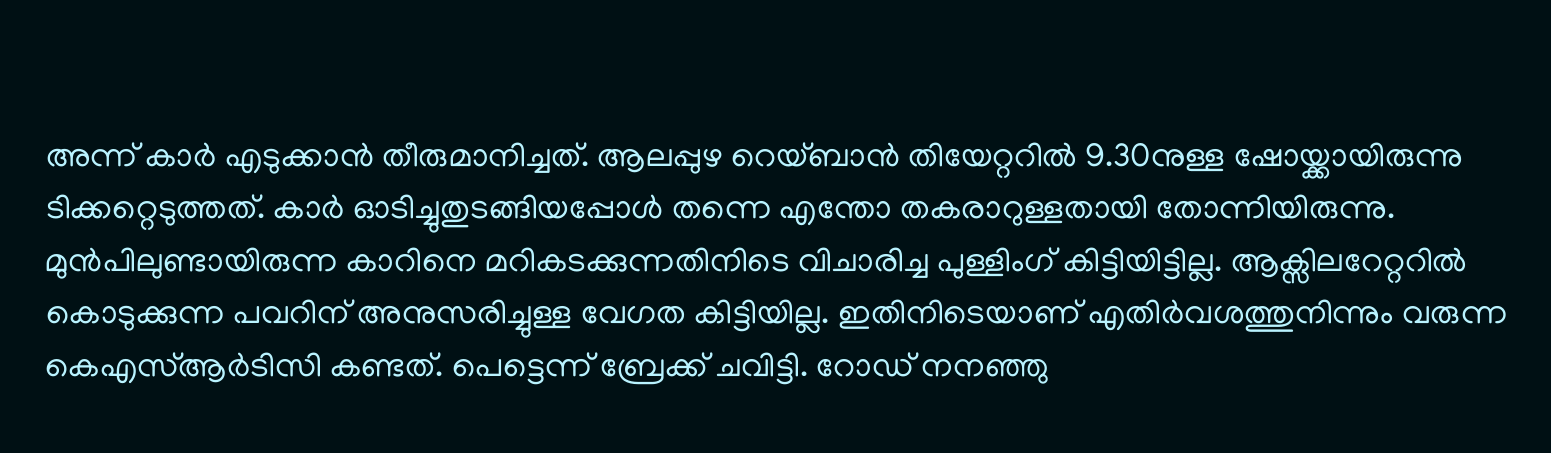അന്ന് കാര്‍ എടുക്കാന്‍ തീരുമാനിച്ചത്. ആലപ്പുഴ റെയ്ബാന്‍ തിയേറ്ററില്‍ 9.30നുള്ള ഷോയ്ക്കായിരുന്നു ടിക്കറ്റെടുത്തത്. കാര്‍ ഓടിച്ചുതുടങ്ങിയപ്പോള്‍ തന്നെ എന്തോ തകരാറുള്ളതായി തോന്നിയിരുന്നു. മുന്‍പിലുണ്ടായിരുന്ന കാറിനെ മറികടക്കുന്നതിനിടെ വിചാരിച്ച പുള്ളിംഗ് കിട്ടിയിട്ടില്ല. ആക്സിലറേറ്ററില്‍ കൊടുക്കുന്ന പവറിന് അനുസരിച്ചുള്ള വേഗത കിട്ടിയില്ല. ഇതിനിടെയാണ് എതിര്‍വശത്തുനിന്നും വരുന്ന കെഎസ്ആര്‍ടിസി കണ്ടത്. പെട്ടെന്ന് ബ്രേക്ക് ചവിട്ടി. റോഡ് നനഞ്ഞു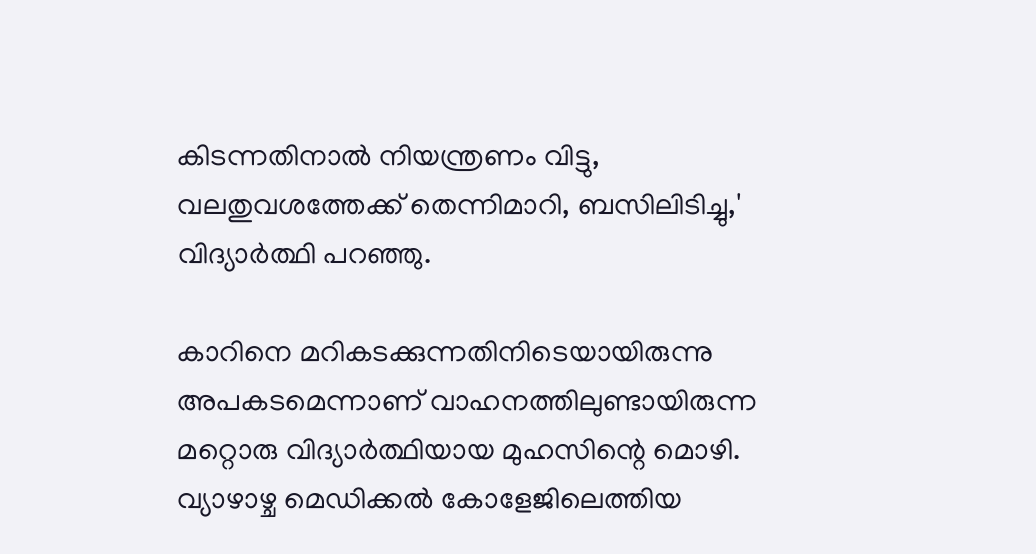കിടന്നതിനാല്‍ നിയന്ത്രണം വിട്ടു, വലതുവശത്തേക്ക് തെന്നിമാറി, ബസിലിടിച്ചു,' വിദ്യാര്‍ത്ഥി പറഞ്ഞു.

കാറിനെ മറികടക്കുന്നതിനിടെയായിരുന്നു അപകടമെന്നാണ് വാഹനത്തിലുണ്ടായിരുന്ന മറ്റൊരു വിദ്യാര്‍ത്ഥിയായ മുഹസിന്റെ മൊഴി. വ്യാഴാഴ്ച മെഡിക്കല്‍ കോളേജിലെത്തിയ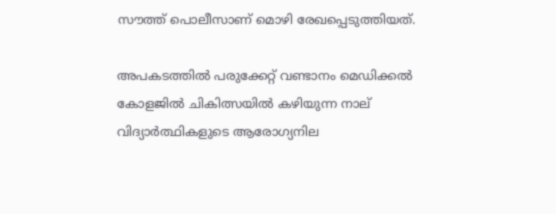സൗത്ത് പൊലീസാണ് മൊഴി രേഖപ്പെടുത്തിയത്.

അപകടത്തില്‍ പരുക്കേറ്റ് വണ്ടാനം മെഡിക്കല്‍ കോളജില്‍ ചികിത്സയില്‍ കഴിയുന്ന നാല് വിദ്യാര്‍ത്ഥികളുടെ ആരോഗ്യനില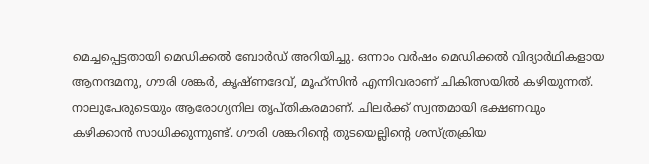മെച്ചപ്പെട്ടതായി മെഡിക്കല്‍ ബോര്‍ഡ് അറിയിച്ചു. ഒന്നാം വര്‍ഷം മെഡിക്കല്‍ വിദ്യാര്‍ഥികളായ ആനന്ദമനു, ഗൗരി ശങ്കര്‍, കൃഷ്ണദേവ്, മൂഹ്‌സിന്‍ എന്നിവരാണ് ചികിത്സയില്‍ കഴിയുന്നത്. നാലുപേരുടെയും ആരോഗ്യനില തൃപ്തികരമാണ്. ചിലര്‍ക്ക് സ്വന്തമായി ഭക്ഷണവും കഴിക്കാന്‍ സാധിക്കുന്നുണ്ട്. ഗൗരി ശങ്കറിന്റെ തുടയെല്ലിന്റെ ശസ്ത്രക്രിയ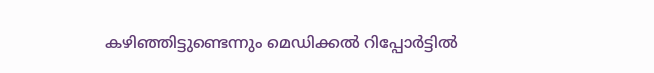കഴിഞ്ഞിട്ടുണ്ടെന്നും മെഡിക്കല്‍ റിപ്പോര്‍ട്ടില്‍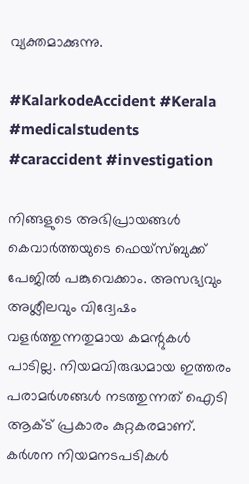വ്യക്തമാക്കുന്നു.

#KalarkodeAccident #Kerala #medicalstudents #caraccident #investigation

നിങ്ങളുടെ അഭിപ്രായങ്ങൾ കെവാർത്തയുടെ ഫെയ്‌സ്‌ബുക്ക് പേജിൽ പങ്കുവെക്കാം. അസഭ്യവും അശ്ലീലവും വിദ്വേഷം വളർത്തുന്നതുമായ കമന്റുകൾ പാടില്ല. നിയമവിരുദ്ധമായ ഇത്തരം പരാമർശങ്ങൾ നടത്തുന്നത് ഐടി ആക്ട് പ്രകാരം കുറ്റകരമാണ്. കർശന നിയമനടപടികൾ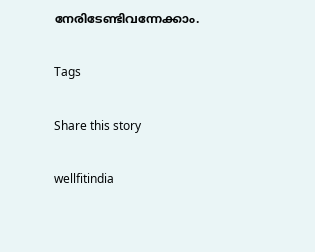നേരിടേണ്ടിവന്നേക്കാം.

Tags

Share this story

wellfitindia